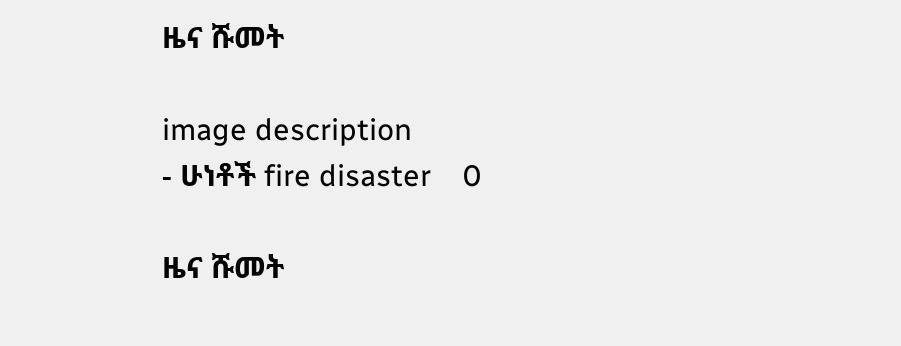ዜና ሹመት

image description
- ሁነቶች fire disaster    0

ዜና ሹመት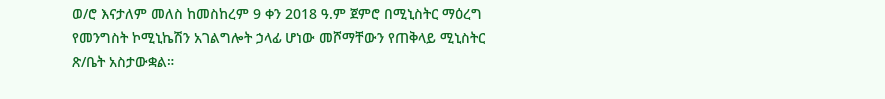ወ/ሮ እናታለም መለስ ከመስከረም 9 ቀን 2018 ዓ.ም ጀምሮ በሚኒስትር ማዕረግ የመንግስት ኮሚኒኬሽን አገልግሎት ኃላፊ ሆነው መሾማቸውን የጠቅላይ ሚኒስትር ጽ/ቤት አስታውቋል።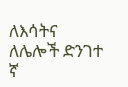ለእሳትና ለሌሎች ድንገተ ኛ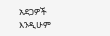አደጋዎች እንዲሁም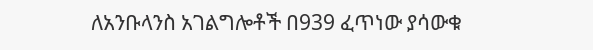ለአንቡላንስ አገልግሎቶች በ939 ፈጥነው ያሳውቁ